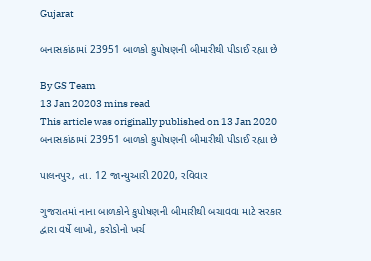Gujarat

બનાસકાંઠામાં 23951 બાળકો કુપોષણની બીમારીથી પીડાઈ રહ્યા છે

By GS Team
13 Jan 20203 mins read
This article was originally published on 13 Jan 2020
બનાસકાંઠામાં 23951 બાળકો કુપોષણની બીમારીથી પીડાઈ રહ્યા છે

પાલનપુર, તા. 12 જાન્યુઆરી 2020, રવિવાર

ગુજરાતમાં નાના બાળકોને કુપોષણની બીમારીથી બચાવવા માટે સરકાર દ્વારા વર્ષે લાખો, કરોડોનો ખર્ચ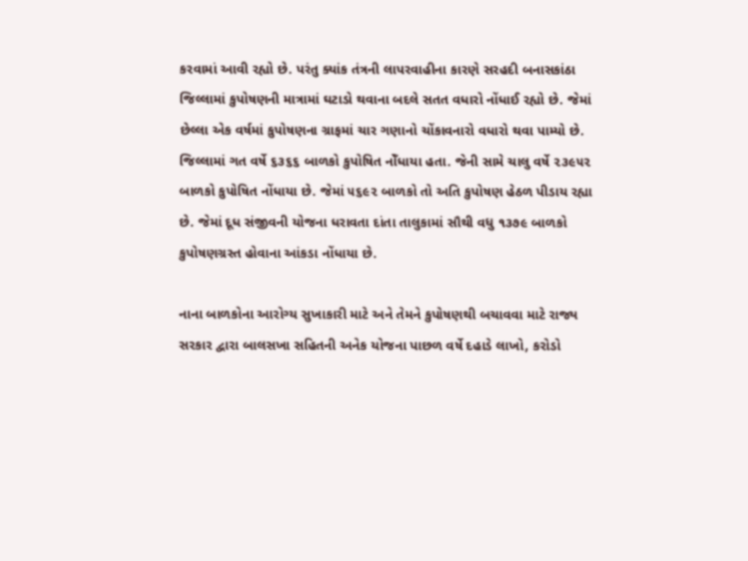કરવામાં આવી રહ્યો છે. પરંતુ ક્યાંક તંત્રની લાપરવાહીના કારણે સરહદી બનાસકાંઠા જિલ્લામાં કુપોષણની માત્રામાં ઘટાડો થવાના બદલે સતત વધારો નોંધાઈ રહ્યો છે. જેમાં છેલ્લા એક વર્ષમાં કુપોષણના ગ્રાફમાં ચાર ગણાનો ચોંકાવનારો વધારો થવા પામ્યો છે. જિલ્લામાં ગત વર્ષે ૬૩૬૬ બાળકો કુપોષિત નોઁધાયા હતા. જેની સામે ચાલુ વર્ષે ૨૩૯૫૨ બાળકો કુપોષિત નોંધાયા છે. જેમાં ૫૬૯૨ બાળકો તો અતિ કુપોષણ હેઠળ પીડાય રહ્યા છે. જેમાં દૂધ સંજીવની યોજના ધરાવતા દાંતા તાલુકામાં સૌથી વધુ ૧૩૭૯ બાળકો કુપોષણગ્રસ્ત હોવાના આંકડા નોંધાયા છે.

નાના બાળકોના આરોગ્ય સુખાકારી માટે અને તેમને કુપોષણથી બચાવવા માટે રાજ્ય સરકાર દ્વારા બાલસખા સહિતની અનેક યોજના પાછળ વર્ષે દહાડે લાખો, કરોડો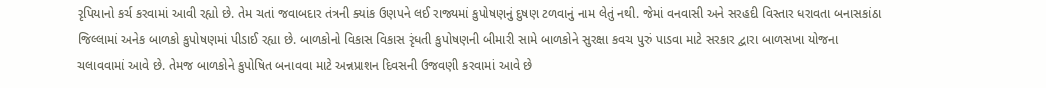રૃપિયાનો કર્ચ કરવામાં આવી રહ્યો છે. તેમ ચતાં જવાબદાર તંત્રની ક્યાંક ઉણપને લઈ રાજ્યમાં કુપોષણનું દુષણ ટળવાનું નામ લેતું નથી. જેમાં વનવાસી અને સરહદી વિસ્તાર ધરાવતા બનાસકાંઠા જિલ્લામાં અનેક બાળકો કુપોષણમાં પીડાઈ રહ્યા છે. બાળકોનો વિકાસ વિકાસ રૃંધતી કુપોષણની બીમારી સામે બાળકોને સુરક્ષા કવચ પુરું પાડવા માટે સરકાર દ્વારા બાળસખા યોજના ચલાવવામાં આવે છે. તેમજ બાળકોને કુપોષિત બનાવવા માટે અન્નપ્રાશન દિવસની ઉજવણી કરવામાં આવે છે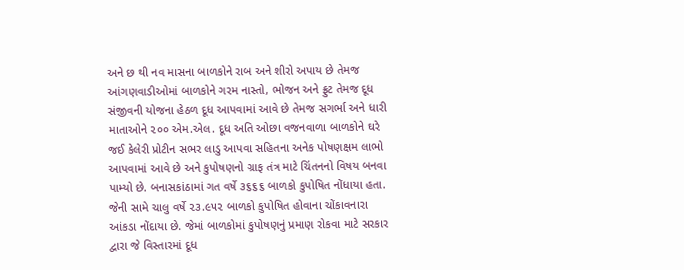અને છ થી નવ માસના બાળકોને રાબ અને શીરો અપાય છે તેમજ આંગણવાડીઓમાં બાળકોને ગરમ નાસ્તો, ભોજન અને ફ્રુટ તેમજ દૂધ સંજીવની યોજના હેઠળ દૂધ આપવામાં આવે છે તેમજ સગર્ભા અને ધારી માતાઓને ૨૦૦ એમ.એલ. દૂધ અતિ ઓછા વજનવાળા બાળકોને ઘરે જઈ કેલેરી પ્રોટીન સભર લાડુ આપવા સહિતના અનેક પોષણક્ષમ લાભો આપવામાં આવે છે અને કુપોષણનો ગ્રાફ તંત્ર માટે ચિંતનનો વિષય બનવા પામ્યો છે. બનાસકાંઠામાં ગત વર્ષે ૩૬૬૬ બાળકો કુપોષિત નોંધાયા હતા. જેની સામે ચાલુ વર્ષે ૨૩.૯૫૨ બાળકો કુપોષિત હોવાના ચોંકાવનારા આંકડા નોંદાયા છે. જેમાં બાળકોમાં કુપોષણનું પ્રમાણ રોકવા માટે સરકાર દ્વારા જે વિસ્તારમાં દૂધ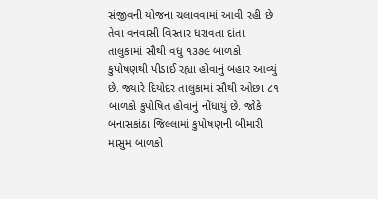સંજીવની યોજના ચલાવવામાં આવી રહી છે તેવા વનવાસી વિસ્તાર ધરાવતા દાંતા તાલુકામાં સૌથી વધુ ૧૩૭૯ બાળકો કુપોષણથી પીડાઈ રહ્યા હોવાનું બહાર આવ્યું છે. જ્યારે દિયોદર તાલુકામાં સૌથી ઓછા ૮૧ બાળકો કુપોષિત હોવાનું નોંધાયું છે. જોકે બનાસકાંઠા જિલ્લામાં કુપોષણની બીમારી માસુમ બાળકો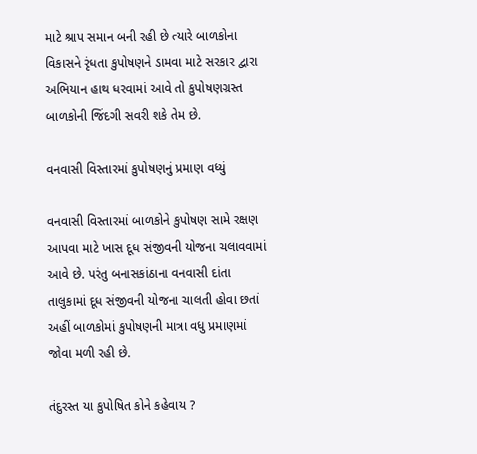માટે શ્રાપ સમાન બની રહી છે ત્યારે બાળકોના વિકાસને રૃંધતા કુપોષણને ડામવા માટે સરકાર દ્વારા અભિયાન હાથ ધરવામાં આવે તો કુપોષણગ્રસ્ત બાળકોની જિંદગી સવરી શકે તેમ છે.

વનવાસી વિસ્તારમાં કુપોષણનું પ્રમાણ વધ્યું

વનવાસી વિસ્તારમાં બાળકોને કુપોષણ સામે રક્ષણ આપવા માટે ખાસ દૂધ સંજીવની યોજના ચલાવવામાં આવે છે. પરંતુ બનાસકાંઠાના વનવાસી દાંતા તાલુકામાં દૂધ સંજીવની યોજના ચાલતી હોવા છતાં અહીં બાળકોમાં કુપોષણની માત્રા વધુ પ્રમાણમાં જોવા મળી રહી છે.

તંદુરસ્ત યા કુપોષિત કોને કહેવાય ?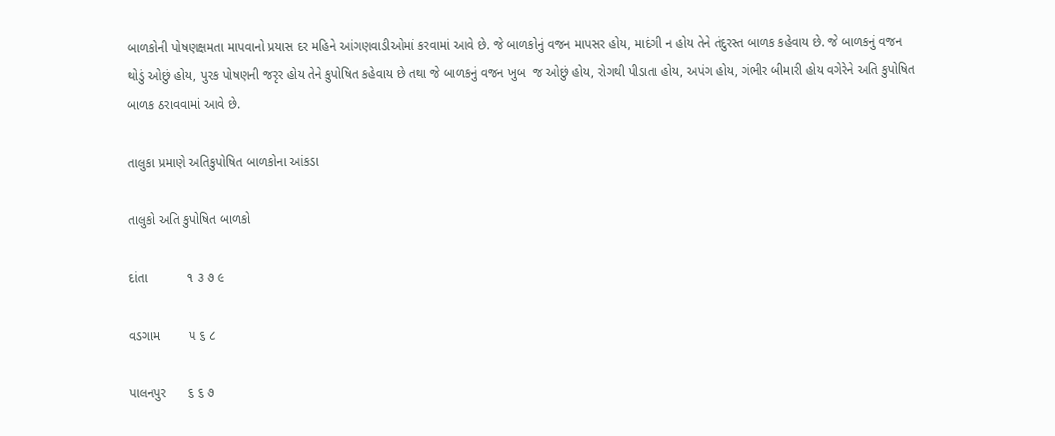બાળકોની પોષણક્ષમતા માપવાનો પ્રયાસ દર મહિને આંગણવાડીઓમાં કરવામાં આવે છે. જે બાળકોનું વજન માપસર હોય, માદંગી ન હોય તેને તંદુરસ્ત બાળક કહેવાય છે. જે બાળકનું વજન થોડું ઓછું હોય, પુરક પોષણની જરૃર હોય તેને કુપોષિત કહેવાય છે તથા જે બાળકનું વજન ખુબ  જ ઓછું હોય, રોગથી પીડાતા હોય, અપંગ હોય, ગંભીર બીમારી હોય વગેરેને અતિ કુપોષિત બાળક ઠરાવવામાં આવે છે.

તાલુકા પ્રમાણે અતિકુપોષિત બાળકોના આંકડા

તાલુકો અતિ કુપોષિત બાળકો

દાંતા           ૧ ૩ ૭ ૯

વડગામ        ૫ ૬ ૮

પાલનપુર      ૬ ૬ ૭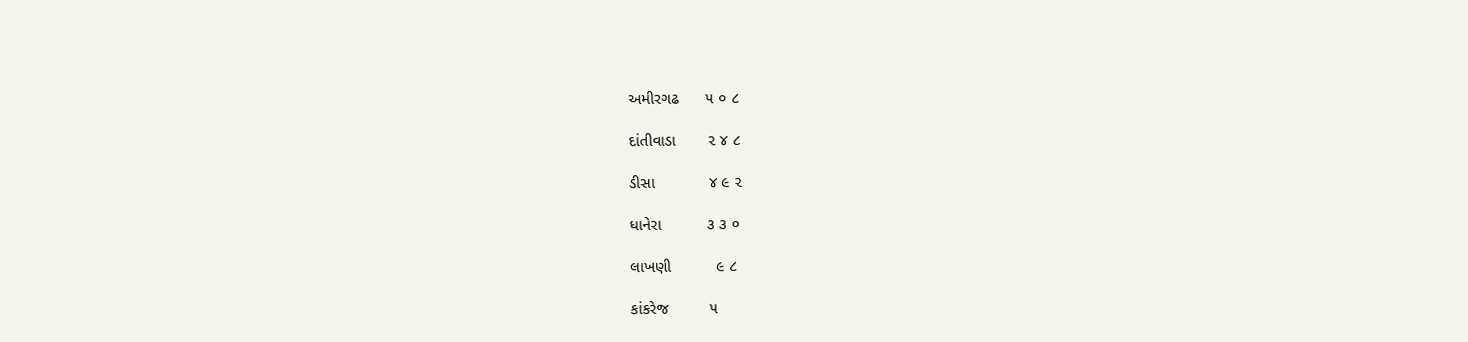અમીરગઢ      ૫ ૦ ૮

દાંતીવાડા       ૨ ૪ ૮

ડીસા            ૪ ૯ ૨

ધાનેરા          ૩ ૩ ૦

લાખણી          ૯ ૮

કાંકરેજ         ૫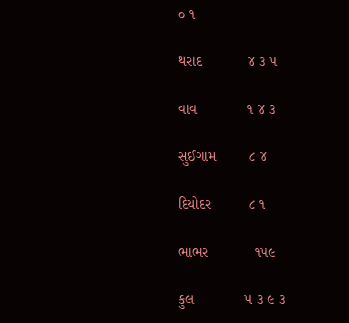૦ ૧

થરાદ           ૪ ૩ ૫

વાવ            ૧ ૪ ૩

સુઈગામ        ૮ ૪

દિયોદર         ૮ ૧

ભાભર           ૧૫૯

કુલ            ૫ ૩ ૯ ૩